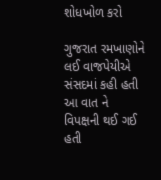શોધખોળ કરો

ગુજરાત રમખાણોને લઈ વાજપેયીએ સંસદમાં કહી હતી આ વાત ને વિપક્ષની થઈ ગઈ હતી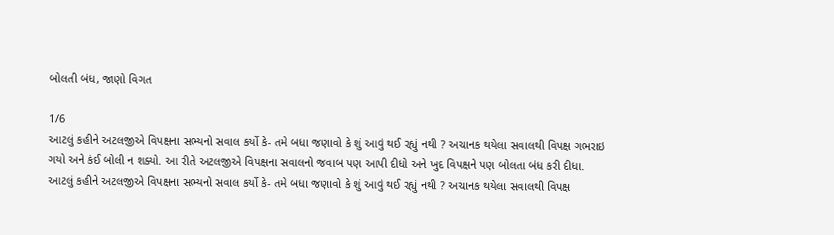બોલતી બંધ, જાણો વિગત

1/6
આટલું કહીને અટલજીએ વિપક્ષના સભ્યનો સવાલ કર્યો કે- તમે બધા જણાવો કે શું આવું થઈ રહ્યું નથી ? અચાનક થયેલા સવાલથી વિપક્ષ ગભરાઇ ગયો અને કંઈ બોલી ન શક્યો. આ રીતે અટલજીએ વિપક્ષના સવાલનો જવાબ પણ આપી દીધો અને ખુદ વિપક્ષને પણ બોલતા બંધ કરી દીધા.
આટલું કહીને અટલજીએ વિપક્ષના સભ્યનો સવાલ કર્યો કે- તમે બધા જણાવો કે શું આવું થઈ રહ્યું નથી ? અચાનક થયેલા સવાલથી વિપક્ષ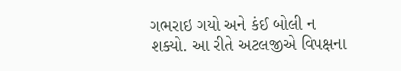ગભરાઇ ગયો અને કંઈ બોલી ન શક્યો. આ રીતે અટલજીએ વિપક્ષના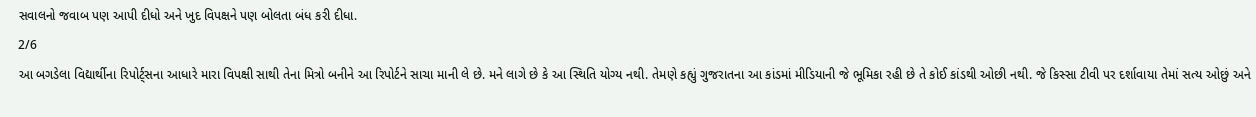સવાલનો જવાબ પણ આપી દીધો અને ખુદ વિપક્ષને પણ બોલતા બંધ કરી દીધા.
2/6
આ બગડેલા વિદ્યાર્થીના રિપોર્ટ્સના આધારે મારા વિપક્ષી સાથી તેના મિત્રો બનીને આ રિપોર્ટને સાચા માની લે છે. મને લાગે છે કે આ સ્થિતિ યોગ્ય નથી. તેમણે કહ્યું ગુજરાતના આ કાંડમાં મીડિયાની જે ભૂમિકા રહી છે તે કોઈ કાંડથી ઓછી નથી. જે કિસ્સા ટીવી પર દર્શાવાયા તેમાં સત્ય ઓછું અને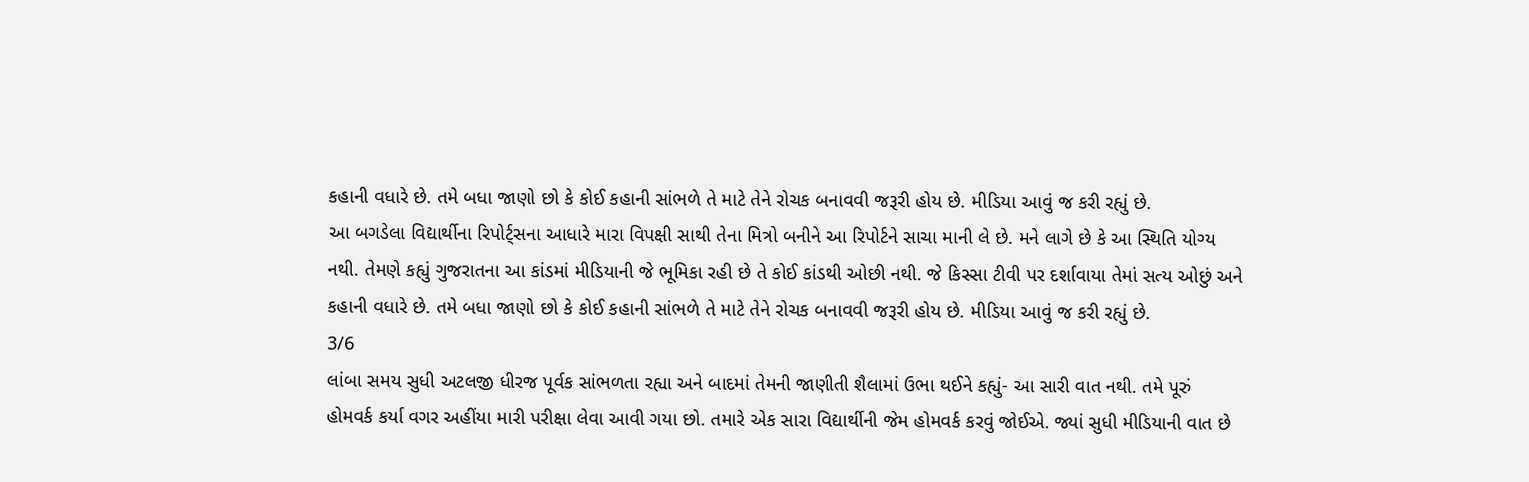કહાની વધારે છે. તમે બધા જાણો છો કે કોઈ કહાની સાંભળે તે માટે તેને રોચક બનાવવી જરૂરી હોય છે. મીડિયા આવું જ કરી રહ્યું છે.
આ બગડેલા વિદ્યાર્થીના રિપોર્ટ્સના આધારે મારા વિપક્ષી સાથી તેના મિત્રો બનીને આ રિપોર્ટને સાચા માની લે છે. મને લાગે છે કે આ સ્થિતિ યોગ્ય નથી. તેમણે કહ્યું ગુજરાતના આ કાંડમાં મીડિયાની જે ભૂમિકા રહી છે તે કોઈ કાંડથી ઓછી નથી. જે કિસ્સા ટીવી પર દર્શાવાયા તેમાં સત્ય ઓછું અને કહાની વધારે છે. તમે બધા જાણો છો કે કોઈ કહાની સાંભળે તે માટે તેને રોચક બનાવવી જરૂરી હોય છે. મીડિયા આવું જ કરી રહ્યું છે.
3/6
લાંબા સમય સુધી અટલજી ધીરજ પૂર્વક સાંભળતા રહ્યા અને બાદમાં તેમની જાણીતી શૈલામાં ઉભા થઈને કહ્યું- આ સારી વાત નથી. તમે પૂરું હોમવર્ક કર્યા વગર અહીંયા મારી પરીક્ષા લેવા આવી ગયા છો. તમારે એક સારા વિદ્યાર્થીની જેમ હોમવર્ક કરવું જોઈએ. જ્યાં સુધી મીડિયાની વાત છે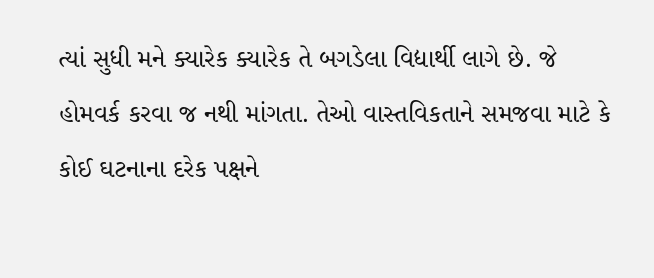ત્યાં સુધી મને ક્યારેક ક્યારેક તે બગડેલા વિદ્યાર્થી લાગે છે. જે હોમવર્ક કરવા જ નથી માંગતા. તેઓ વાસ્તવિકતાને સમજવા માટે કે કોઈ ઘટનાના દરેક પક્ષને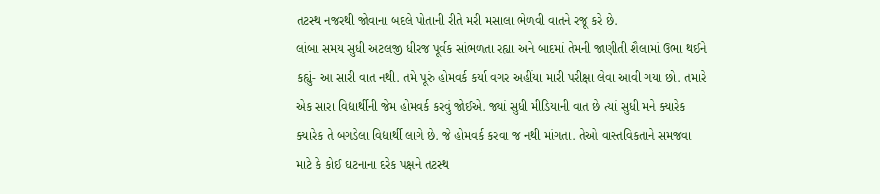તટસ્થ નજરથી જોવાના બદલે પોતાની રીતે મરી મસાલા ભેળવી વાતને રજૂ કરે છે.
લાંબા સમય સુધી અટલજી ધીરજ પૂર્વક સાંભળતા રહ્યા અને બાદમાં તેમની જાણીતી શૈલામાં ઉભા થઈને કહ્યું- આ સારી વાત નથી. તમે પૂરું હોમવર્ક કર્યા વગર અહીંયા મારી પરીક્ષા લેવા આવી ગયા છો. તમારે એક સારા વિદ્યાર્થીની જેમ હોમવર્ક કરવું જોઈએ. જ્યાં સુધી મીડિયાની વાત છે ત્યાં સુધી મને ક્યારેક ક્યારેક તે બગડેલા વિદ્યાર્થી લાગે છે. જે હોમવર્ક કરવા જ નથી માંગતા. તેઓ વાસ્તવિકતાને સમજવા માટે કે કોઈ ઘટનાના દરેક પક્ષને તટસ્થ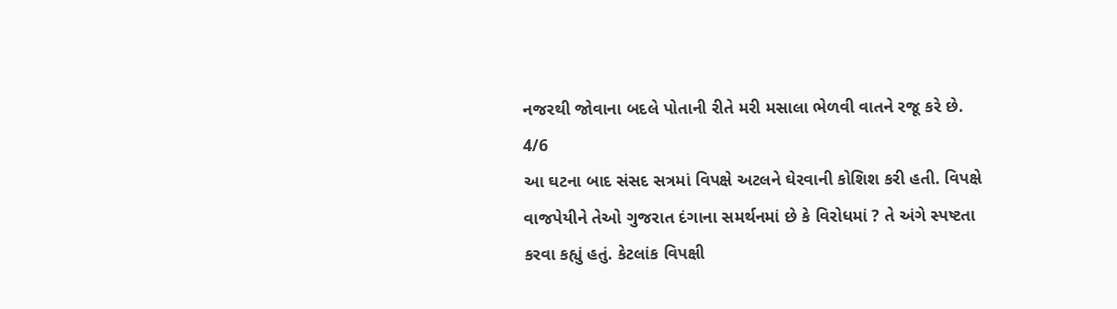નજરથી જોવાના બદલે પોતાની રીતે મરી મસાલા ભેળવી વાતને રજૂ કરે છે.
4/6
આ ઘટના બાદ સંસદ સત્રમાં વિપક્ષે અટલને ઘેરવાની કોશિશ કરી હતી. વિપક્ષે વાજપેયીને તેઓ ગુજરાત દંગાના સમર્થનમાં છે કે વિરોધમાં ? તે અંગે સ્પષ્ટતા કરવા કહ્યું હતું. કેટલાંક વિપક્ષી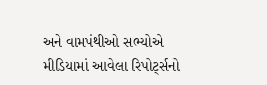અને વામપંથીઓ સભ્યોએ મીડિયામાં આવેલા રિપોર્ટ્સનો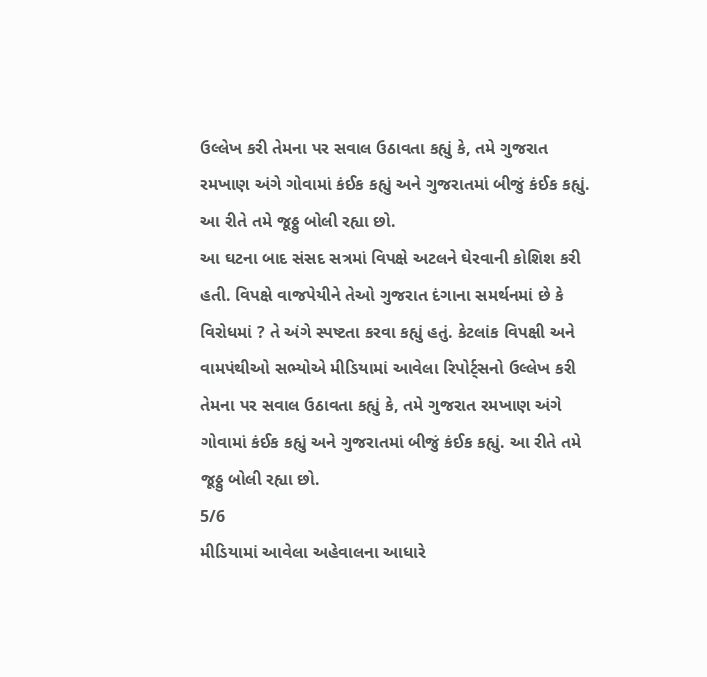ઉલ્લેખ કરી તેમના પર સવાલ ઉઠાવતા કહ્યું કે, તમે ગુજરાત રમખાણ અંગે ગોવામાં કંઈક કહ્યું અને ગુજરાતમાં બીજું કંઈક કહ્યું. આ રીતે તમે જૂઠ્ઠુ બોલી રહ્યા છો.
આ ઘટના બાદ સંસદ સત્રમાં વિપક્ષે અટલને ઘેરવાની કોશિશ કરી હતી. વિપક્ષે વાજપેયીને તેઓ ગુજરાત દંગાના સમર્થનમાં છે કે વિરોધમાં ? તે અંગે સ્પષ્ટતા કરવા કહ્યું હતું. કેટલાંક વિપક્ષી અને વામપંથીઓ સભ્યોએ મીડિયામાં આવેલા રિપોર્ટ્સનો ઉલ્લેખ કરી તેમના પર સવાલ ઉઠાવતા કહ્યું કે, તમે ગુજરાત રમખાણ અંગે ગોવામાં કંઈક કહ્યું અને ગુજરાતમાં બીજું કંઈક કહ્યું. આ રીતે તમે જૂઠ્ઠુ બોલી રહ્યા છો.
5/6
મીડિયામાં આવેલા અહેવાલના આધારે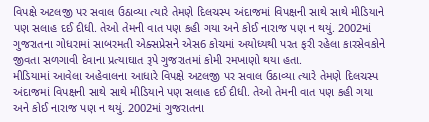વિપક્ષે અટલજી પર સવાલ ઉઠાવ્યા ત્યારે તેમણે દિલચસ્પ અંદાજમાં વિપક્ષની સાથે સાથે મીડિયાને પણ સલાહ દઈ દીધી. તેઓ તેમની વાત પણ કહી ગયા અને કોઈ નારાજ પણ ન થયું. 2002માં ગુજરાતના ગોધરામાં સાબરમતી એક્સપ્રેસને એસ6 કોચમાં અયોધ્યથી પરત ફરી રહેલા કારસેવકોને જીવતા સળગાવી દેવાના પ્રત્યાઘાત રૂપે ગુજરાતમાં કોમી રમખાણો થયા હતા.
મીડિયામાં આવેલા અહેવાલના આધારે વિપક્ષે અટલજી પર સવાલ ઉઠાવ્યા ત્યારે તેમણે દિલચસ્પ અંદાજમાં વિપક્ષની સાથે સાથે મીડિયાને પણ સલાહ દઈ દીધી. તેઓ તેમની વાત પણ કહી ગયા અને કોઈ નારાજ પણ ન થયું. 2002માં ગુજરાતના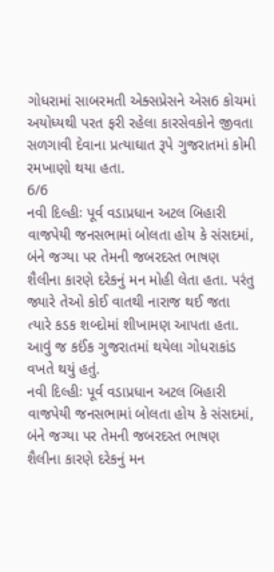ગોધરામાં સાબરમતી એક્સપ્રેસને એસ6 કોચમાં અયોધ્યથી પરત ફરી રહેલા કારસેવકોને જીવતા સળગાવી દેવાના પ્રત્યાઘાત રૂપે ગુજરાતમાં કોમી રમખાણો થયા હતા.
6/6
નવી દિલ્હીઃ પૂર્વ વડાપ્રધાન અટલ બિહારી વાજપેયી જનસભામાં બોલતા હોય કે સંસદમાં, બંને જગ્યા પર તેમની જબરદસ્ત ભાષણ શૈલીના કારણે દરેકનું મન મોહી લેતા હતા. પરંતુ જ્યારે તેઓ કોઈ વાતથી નારાજ થઈ જતા ત્યારે કડક શબ્દોમાં શીખામણ આપતા હતા. આવું જ કઈંક ગુજરાતમાં થયેલા ગોધરાકાંડ વખતે થયું હતું.
નવી દિલ્હીઃ પૂર્વ વડાપ્રધાન અટલ બિહારી વાજપેયી જનસભામાં બોલતા હોય કે સંસદમાં, બંને જગ્યા પર તેમની જબરદસ્ત ભાષણ શૈલીના કારણે દરેકનું મન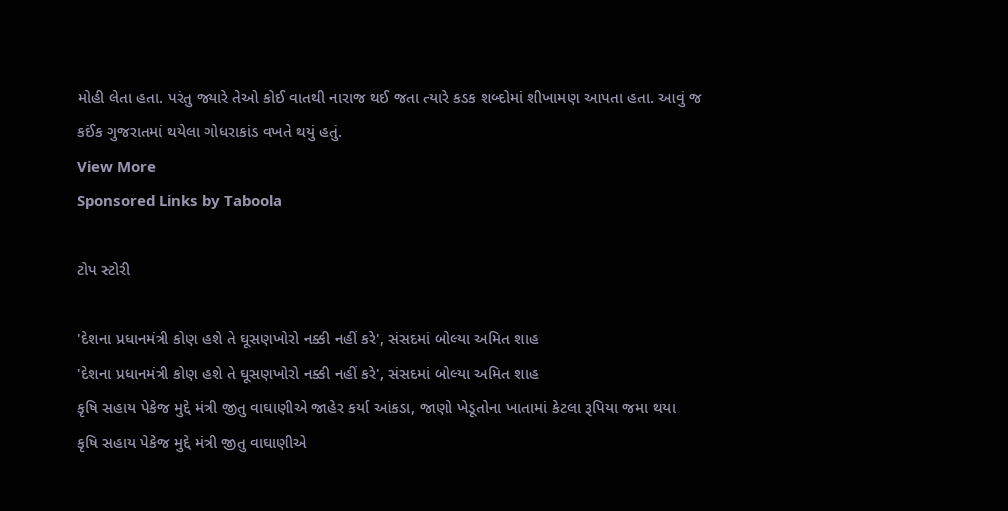મોહી લેતા હતા. પરંતુ જ્યારે તેઓ કોઈ વાતથી નારાજ થઈ જતા ત્યારે કડક શબ્દોમાં શીખામણ આપતા હતા. આવું જ કઈંક ગુજરાતમાં થયેલા ગોધરાકાંડ વખતે થયું હતું.
View More
Sponsored Links by Taboola

ટોપ સ્ટોરી

'દેશના પ્રધાનમંત્રી કોણ હશે તે ઘૂસણખોરો નક્કી નહીં કરે', સંસદમાં બોલ્યા અમિત શાહ
'દેશના પ્રધાનમંત્રી કોણ હશે તે ઘૂસણખોરો નક્કી નહીં કરે', સંસદમાં બોલ્યા અમિત શાહ
કૃષિ સહાય પેકેજ મુદ્દે મંત્રી જીતુ વાઘાણીએ જાહેર કર્યા આંકડા, જાણો ખેડૂતોના ખાતામાં કેટલા રૂપિયા જમા થયા
કૃષિ સહાય પેકેજ મુદ્દે મંત્રી જીતુ વાઘાણીએ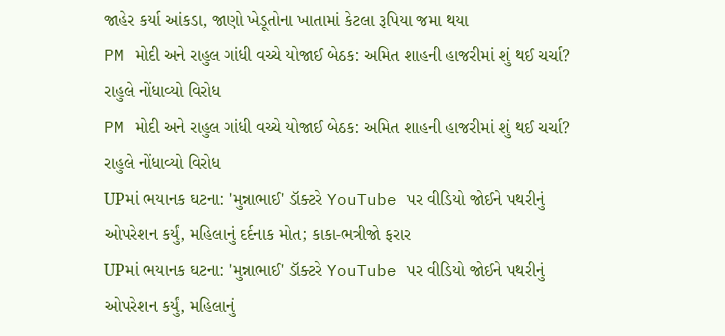જાહેર કર્યા આંકડા, જાણો ખેડૂતોના ખાતામાં કેટલા રૂપિયા જમા થયા
PM મોદી અને રાહુલ ગાંધી વચ્ચે યોજાઈ બેઠક: અમિત શાહની હાજરીમાં શું થઈ ચર્ચા? રાહુલે નોંધાવ્યો વિરોધ
PM મોદી અને રાહુલ ગાંધી વચ્ચે યોજાઈ બેઠક: અમિત શાહની હાજરીમાં શું થઈ ચર્ચા? રાહુલે નોંધાવ્યો વિરોધ
UPમાં ભયાનક ઘટના: 'મુન્નાભાઈ' ડૉક્ટરે YouTube પર વીડિયો જોઈને પથરીનું ઓપરેશન કર્યું, મહિલાનું દર્દનાક મોત; કાકા-ભત્રીજો ફરાર
UPમાં ભયાનક ઘટના: 'મુન્નાભાઈ' ડૉક્ટરે YouTube પર વીડિયો જોઈને પથરીનું ઓપરેશન કર્યું, મહિલાનું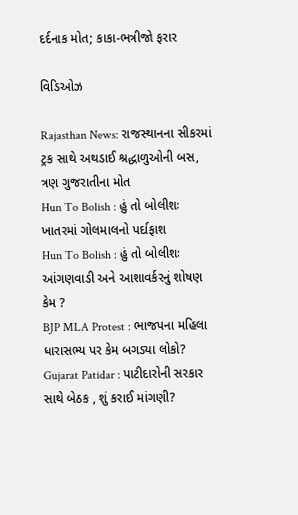દર્દનાક મોત; કાકા-ભત્રીજો ફરાર

વિડિઓઝ

Rajasthan News: રાજસ્થાનના સીકરમાં ટ્રક સાથે અથડાઈ શ્રદ્ધાળુઓની બસ, ત્રણ ગુજરાતીના મોત
Hun To Bolish : હું તો બોલીશઃ ખાતરમાં ગોલમાલનો પર્દાફાશ
Hun To Bolish : હું તો બોલીશઃ આંગણવાડી અને આશાવર્કરનું શોષણ કેમ ?
BJP MLA Protest : ભાજપના મહિલા ધારાસભ્ય પર કેમ બગડ્યા લોકો?
Gujarat Patidar : પાટીદારોની સરકાર સાથે બેઠક , શું કરાઈ માંગણી?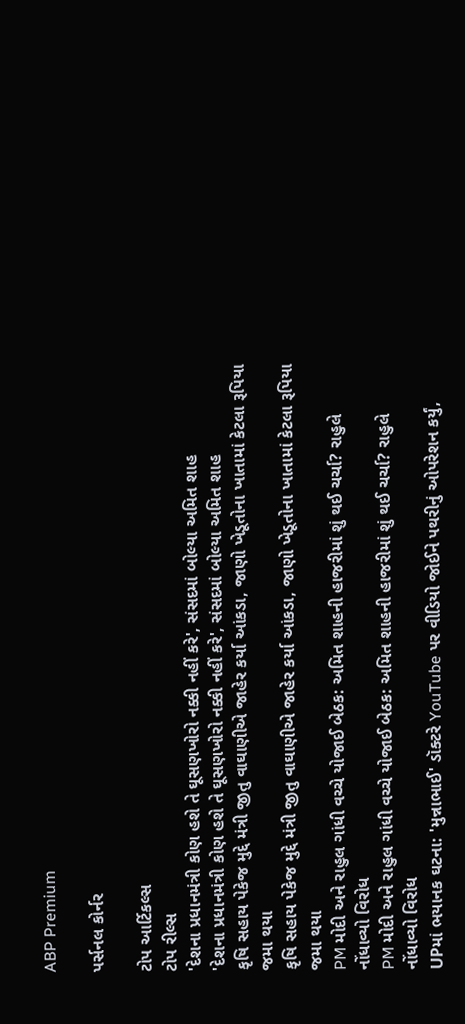ABP Premium

પર્સનલ કોર્નર

ટોપ આર્ટિકલ્સ
ટોપ રીલ્સ
'દેશના પ્રધાનમંત્રી કોણ હશે તે ઘૂસણખોરો નક્કી નહીં કરે', સંસદમાં બોલ્યા અમિત શાહ
'દેશના પ્રધાનમંત્રી કોણ હશે તે ઘૂસણખોરો નક્કી નહીં કરે', સંસદમાં બોલ્યા અમિત શાહ
કૃષિ સહાય પેકેજ મુદ્દે મંત્રી જીતુ વાઘાણીએ જાહેર કર્યા આંકડા, જાણો ખેડૂતોના ખાતામાં કેટલા રૂપિયા જમા થયા
કૃષિ સહાય પેકેજ મુદ્દે મંત્રી જીતુ વાઘાણીએ જાહેર કર્યા આંકડા, જાણો ખેડૂતોના ખાતામાં કેટલા રૂપિયા જમા થયા
PM મોદી અને રાહુલ ગાંધી વચ્ચે યોજાઈ બેઠક: અમિત શાહની હાજરીમાં શું થઈ ચર્ચા? રાહુલે નોંધાવ્યો વિરોધ
PM મોદી અને રાહુલ ગાંધી વચ્ચે યોજાઈ બેઠક: અમિત શાહની હાજરીમાં શું થઈ ચર્ચા? રાહુલે નોંધાવ્યો વિરોધ
UPમાં ભયાનક ઘટના: 'મુન્નાભાઈ' ડૉક્ટરે YouTube પર વીડિયો જોઈને પથરીનું ઓપરેશન કર્યું,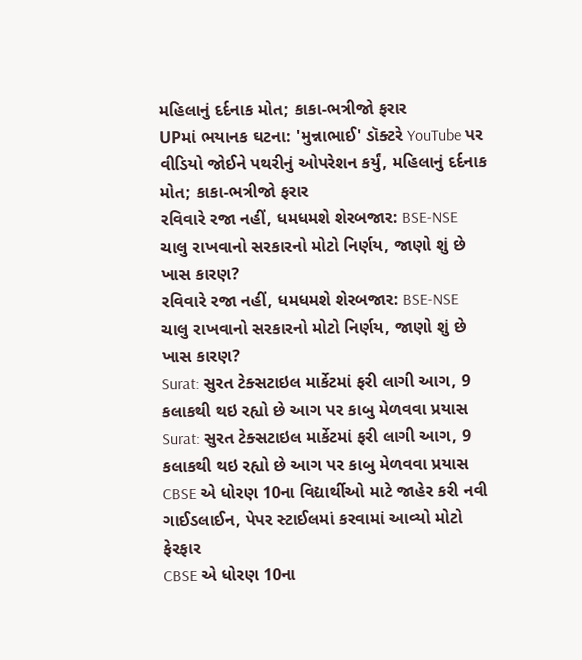મહિલાનું દર્દનાક મોત; કાકા-ભત્રીજો ફરાર
UPમાં ભયાનક ઘટના: 'મુન્નાભાઈ' ડૉક્ટરે YouTube પર વીડિયો જોઈને પથરીનું ઓપરેશન કર્યું, મહિલાનું દર્દનાક મોત; કાકા-ભત્રીજો ફરાર
રવિવારે રજા નહીં, ધમધમશે શેરબજાર: BSE-NSE ચાલુ રાખવાનો સરકારનો મોટો નિર્ણય, જાણો શું છે ખાસ કારણ?
રવિવારે રજા નહીં, ધમધમશે શેરબજાર: BSE-NSE ચાલુ રાખવાનો સરકારનો મોટો નિર્ણય, જાણો શું છે ખાસ કારણ?
Surat: સુરત ટેક્સટાઇલ માર્કેટમાં ફરી લાગી આગ, 9 કલાકથી થઇ રહ્યો છે આગ પર કાબુ મેળવવા પ્રયાસ
Surat: સુરત ટેક્સટાઇલ માર્કેટમાં ફરી લાગી આગ, 9 કલાકથી થઇ રહ્યો છે આગ પર કાબુ મેળવવા પ્રયાસ
CBSE એ ધોરણ 10ના વિદ્યાર્થીઓ માટે જાહેર કરી નવી ગાઈડલાઈન, પેપર સ્ટાઈલમાં કરવામાં આવ્યો મોટો ફેરફાર
CBSE એ ધોરણ 10ના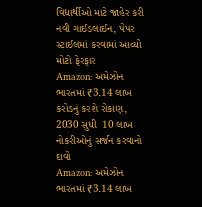વિદ્યાર્થીઓ માટે જાહેર કરી નવી ગાઈડલાઈન, પેપર સ્ટાઈલમાં કરવામાં આવ્યો મોટો ફેરફાર
Amazon: અમેઝોન ભારતમાં ₹3.14 લાખ કરોડનું કરશે રોકાણ, 2030 સુધી  10 લાખ નોકરીઓનું સર્જન કરવાનો દાવો
Amazon: અમેઝોન ભારતમાં ₹3.14 લાખ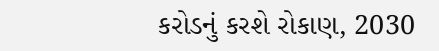કરોડનું કરશે રોકાણ, 2030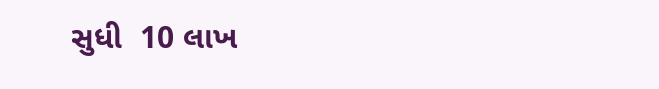સુધી  10 લાખ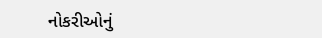નોકરીઓનું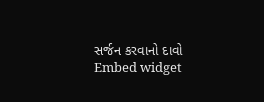સર્જન કરવાનો દાવો
Embed widget